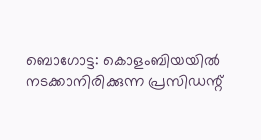ബൊഗോട്ട: കൊളംബിയയിൽ നടക്കാനിരിക്കുന്ന പ്രസിഡന്റ്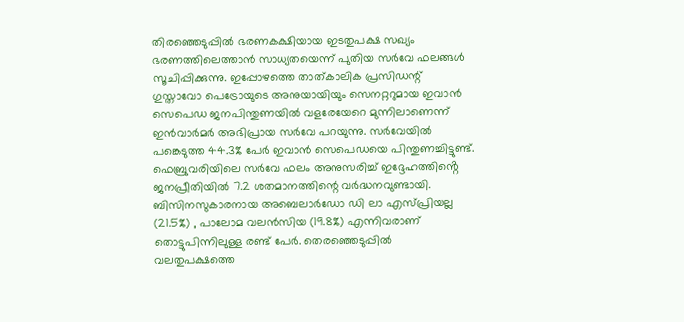തിരഞ്ഞെടുപ്പിൽ ഭരണകക്ഷിയായ ഇടതുപക്ഷ സഖ്യം ഭരണത്തിലെത്താൻ സാധ്യതയെന്ന് പുതിയ സർവേ ഫലങ്ങൾ സൂചിപ്പിക്കുന്നു. ഇപ്പോഴത്തെ താത്കാലിക പ്രസിഡന്റ് ഗുസ്താവോ പെട്രോയുടെ അനുയായിയും സെനറ്ററുമായ ഇവാൻ സെപെഡ ജനപിന്തുണയിൽ വളരേയേറെ മുന്നിലാണെന്ന് ഇൻവാർമർ അഭിപ്രായ സർവേ പറയുന്നു. സർവേയിൽ പങ്കെടുത്ത 44.3% പേർ ഇവാൻ സെപെഡയെ പിന്തുണച്ചിട്ടുണ്ട്. ഫെബ്രുവരിയിലെ സർവേ ഫലം അനുസരിച്ച് ഇദ്ദേഹത്തിൻ്റെ ജനപ്രീതിയിൽ 7.2 ശതമാനത്തിന്റെ വർദ്ധനവുണ്ടായി.
ബിസിനസുകാരനായ അബെലാർഡോ ഡി ലാ എസ്പ്രിയല്ല (21.5%) , പാലോമ വലൻസിയ (19.8%) എന്നിവരാണ് തൊട്ടുപിന്നിലുള്ള രണ്ട് പേർ. തെരഞ്ഞെടുപ്പിൽ വലതുപക്ഷത്തെ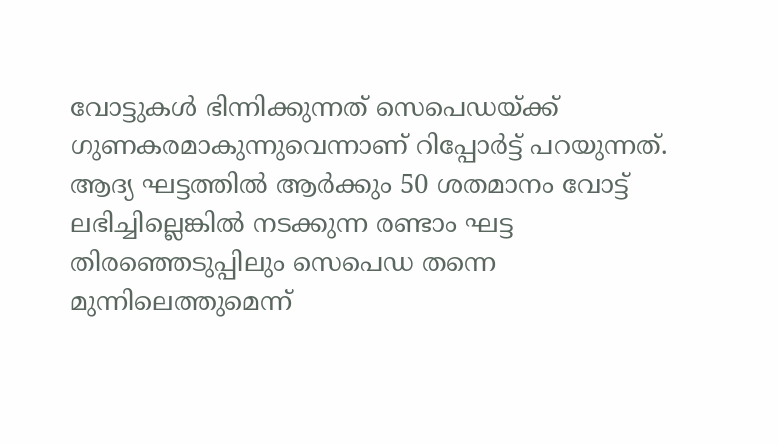വോട്ടുകൾ ഭിന്നിക്കുന്നത് സെപെഡയ്ക്ക് ഗുണകരമാകുന്നുവെന്നാണ് റിപ്പോർട്ട് പറയുന്നത്. ആദ്യ ഘട്ടത്തിൽ ആർക്കും 50 ശതമാനം വോട്ട് ലഭിച്ചില്ലെങ്കിൽ നടക്കുന്ന രണ്ടാം ഘട്ട തിരഞ്ഞെടുപ്പിലും സെപെഡ തന്നെ മുന്നിലെത്തുമെന്ന്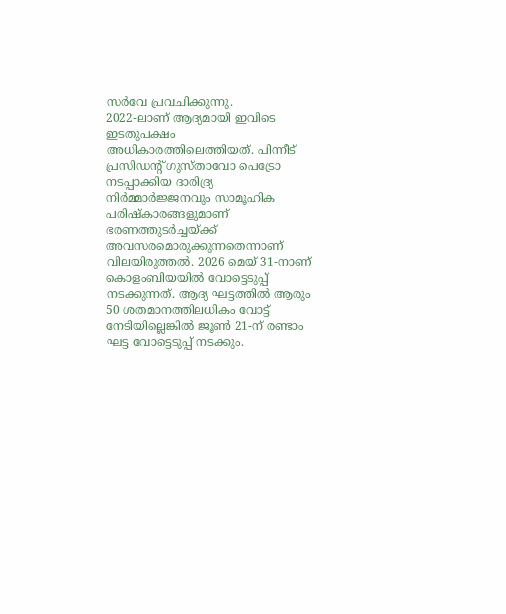സർവേ പ്രവചിക്കുന്നു.
2022-ലാണ് ആദ്യമായി ഇവിടെ ഇടതുപക്ഷം അധികാരത്തിലെത്തിയത്. പിന്നീട് പ്രസിഡന്റ് ഗുസ്താവോ പെട്രോ നടപ്പാക്കിയ ദാരിദ്ര്യ നിർമ്മാർജ്ജനവും സാമൂഹിക പരിഷ്കാരങ്ങളുമാണ് ഭരണത്തുടർച്ചയ്ക്ക് അവസരമൊരുക്കുന്നതെന്നാണ് വിലയിരുത്തൽ. 2026 മെയ് 31-നാണ് കൊളംബിയയിൽ വോട്ടെടുപ്പ് നടക്കുന്നത്. ആദ്യ ഘട്ടത്തിൽ ആരും 50 ശതമാനത്തിലധികം വോട്ട് നേടിയില്ലെങ്കിൽ ജൂൺ 21-ന് രണ്ടാം ഘട്ട വോട്ടെടുപ്പ് നടക്കും.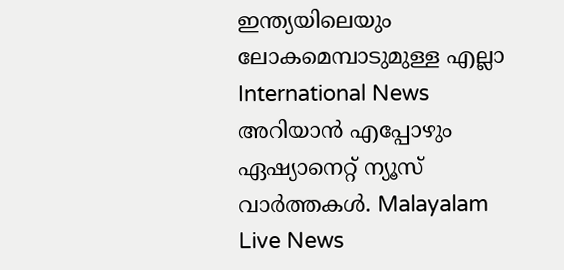ഇന്ത്യയിലെയും ലോകമെമ്പാടുമുള്ള എല്ലാ International News അറിയാൻ എപ്പോഴും ഏഷ്യാനെറ്റ് ന്യൂസ് വാർത്തകൾ. Malayalam Live News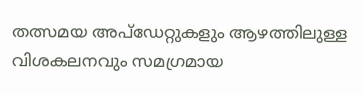തത്സമയ അപ്ഡേറ്റുകളും ആഴത്തിലുള്ള വിശകലനവും സമഗ്രമായ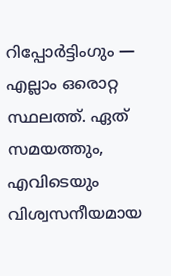റിപ്പോർട്ടിംഗും — എല്ലാം ഒരൊറ്റ സ്ഥലത്ത്. ഏത് സമയത്തും, എവിടെയും വിശ്വസനീയമായ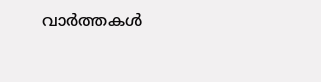വാർത്തകൾ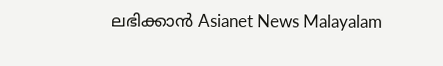ലഭിക്കാൻ Asianet News Malayalam